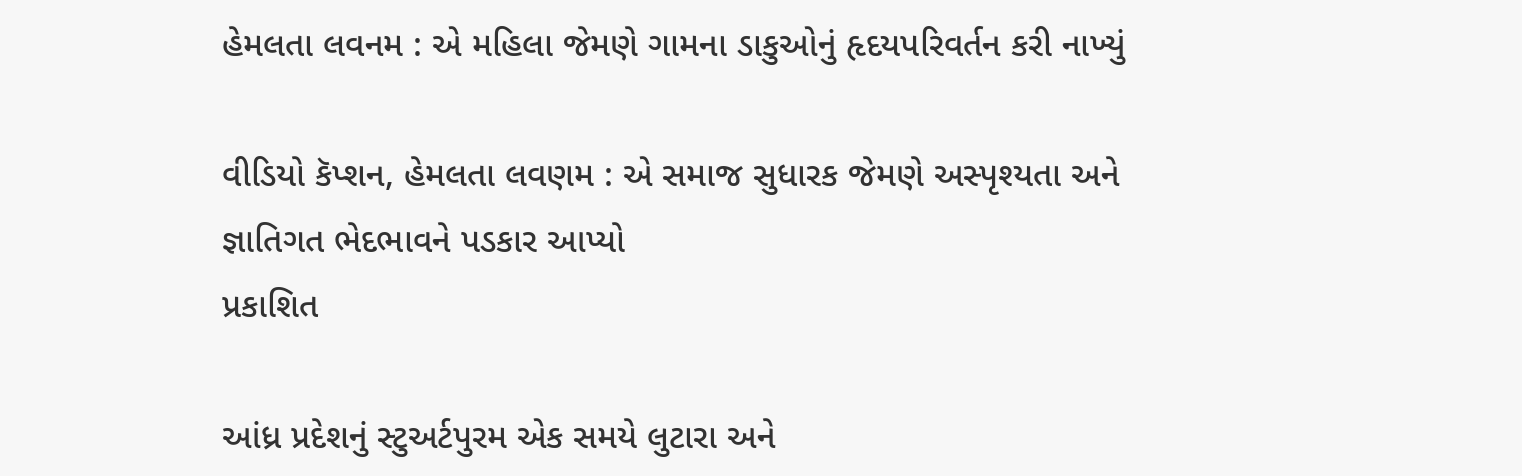હેમલતા લવનમ : એ મહિલા જેમણે ગામના ડાકુઓનું હૃદયપરિવર્તન કરી નાખ્યું

વીડિયો કૅપ્શન, હેમલતા લવણમ : એ સમાજ સુધારક જેમણે અસ્પૃશ્યતા અને જ્ઞાતિગત ભેદભાવને પડકાર આપ્યો
પ્રકાશિત

આંધ્ર પ્રદેશનું સ્ટુઅર્ટપુરમ એક સમયે લુટારા અને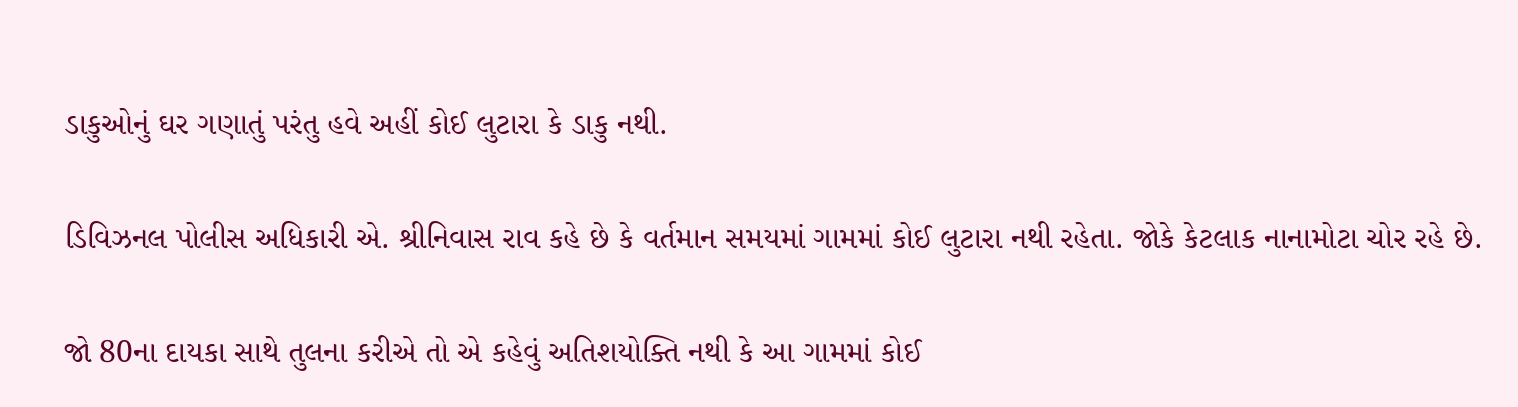ડાકુઓનું ઘર ગણાતું પરંતુ હવે અહીં કોઈ લુટારા કે ડાકુ નથી.

ડિવિઝનલ પોલીસ અધિકારી એ. શ્રીનિવાસ રાવ કહે છે કે વર્તમાન સમયમાં ગામમાં કોઈ લુટારા નથી રહેતા. જોકે કેટલાક નાનામોટા ચોર રહે છે.

જો 80ના દાયકા સાથે તુલના કરીએ તો એ કહેવું અતિશયોક્તિ નથી કે આ ગામમાં કોઈ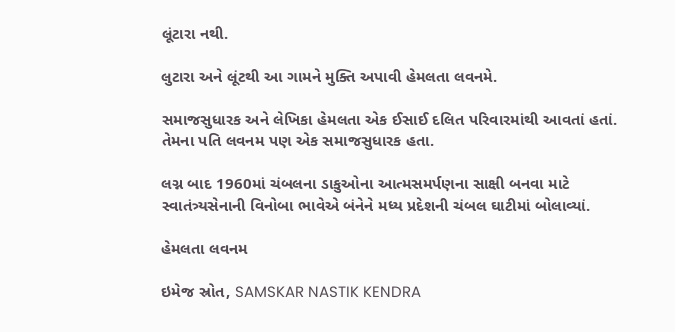લૂંટારા નથી.

લુટારા અને લૂંટથી આ ગામને મુક્તિ અપાવી હેમલતા લવનમે.

સમાજસુધારક અને લેખિકા હેમલતા એક ઈસાઈ દલિત પરિવારમાંથી આવતાં હતાં. તેમના પતિ લવનમ પણ એક સમાજસુધારક હતા.

લગ્ન બાદ 1960માં ચંબલના ડાકુઓના આત્મસમર્પણના સાક્ષી બનવા માટે સ્વાતંત્ર્યસેનાની વિનોબા ભાવેએ બંનેને મધ્ય પ્રદેશની ચંબલ ઘાટીમાં બોલાવ્યાં.

હેમલતા લવનમ

ઇમેજ સ્રોત, SAMSKAR NASTIK KENDRA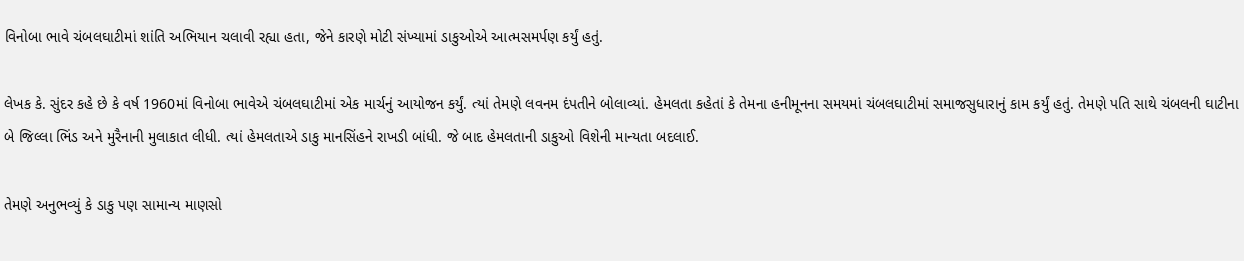વિનોબા ભાવે ચંબલઘાટીમાં શાંતિ અભિયાન ચલાવી રહ્યા હતા, જેને કારણે મોટી સંખ્યામાં ડાકુઓએ આત્મસમર્પણ કર્યું હતું.

લેખક કે. સુંદર કહે છે કે વર્ષ 1960માં વિનોબા ભાવેએ ચંબલઘાટીમાં એક માર્ચનું આયોજન કર્યું. ત્યાં તેમણે લવનમ દંપતીને બોલાવ્યાં. હેમલતા કહેતાં કે તેમના હનીમૂનના સમયમાં ચંબલઘાટીમાં સમાજસુધારાનું કામ કર્યું હતું. તેમણે પતિ સાથે ચંબલની ઘાટીના બે જિલ્લા ભિંડ અને મુરૈનાની મુલાકાત લીધી. ત્યાં હેમલતાએ ડાકુ માનસિંહને રાખડી બાંધી. જે બાદ હેમલતાની ડાકુઓ વિશેની માન્યતા બદલાઈ.

તેમણે અનુભવ્યું કે ડાકુ પણ સામાન્ય માણસો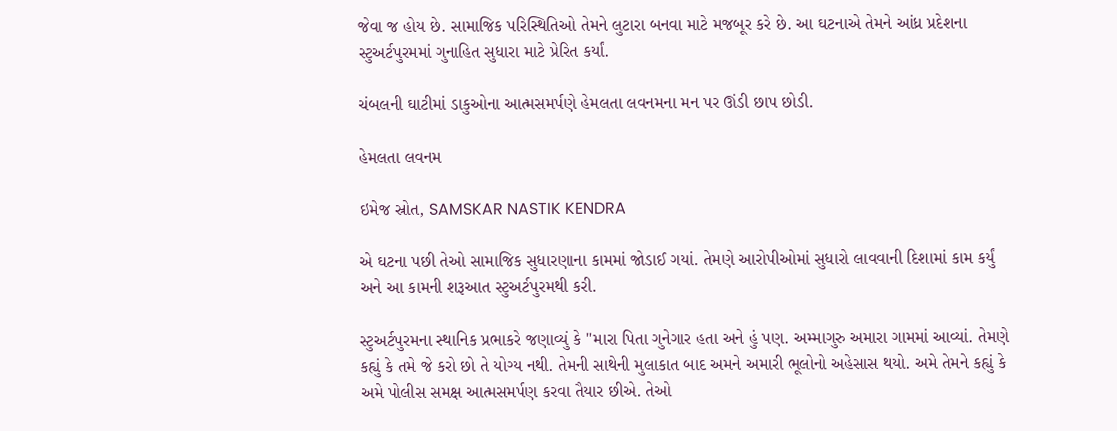જેવા જ હોય છે. સામાજિક પરિસ્થિતિઓ તેમને લુટારા બનવા માટે મજબૂર કરે છે. આ ઘટનાએ તેમને આંધ્ર પ્રદેશના સ્ટુઅર્ટપુરમમાં ગુનાહિત સુધારા માટે પ્રેરિત કર્યાં.

ચંબલની ઘાટીમાં ડાકુઓના આત્મસમર્પણે હેમલતા લવનમના મન પર ઊંડી છાપ છોડી.

હેમલતા લવનમ

ઇમેજ સ્રોત, SAMSKAR NASTIK KENDRA

એ ઘટના પછી તેઓ સામાજિક સુધારણાના કામમાં જોડાઈ ગયાં. તેમણે આરોપીઓમાં સુધારો લાવવાની દિશામાં કામ કર્યું અને આ કામની શરૂઆત સ્ટુઅર્ટપુરમથી કરી.

સ્ટુઅર્ટપુરમના સ્થાનિક પ્રભાકરે જણાવ્યું કે "મારા પિતા ગુનેગાર હતા અને હું પણ. અમ્માગુરુ અમારા ગામમાં આવ્યાં. તેમણે કહ્યું કે તમે જે કરો છો તે યોગ્ય નથી. તેમની સાથેની મુલાકાત બાદ અમને અમારી ભૂલોનો અહેસાસ થયો. અમે તેમને કહ્યું કે અમે પોલીસ સમક્ષ આત્મસમર્પણ કરવા તૈયાર છીએ. તેઓ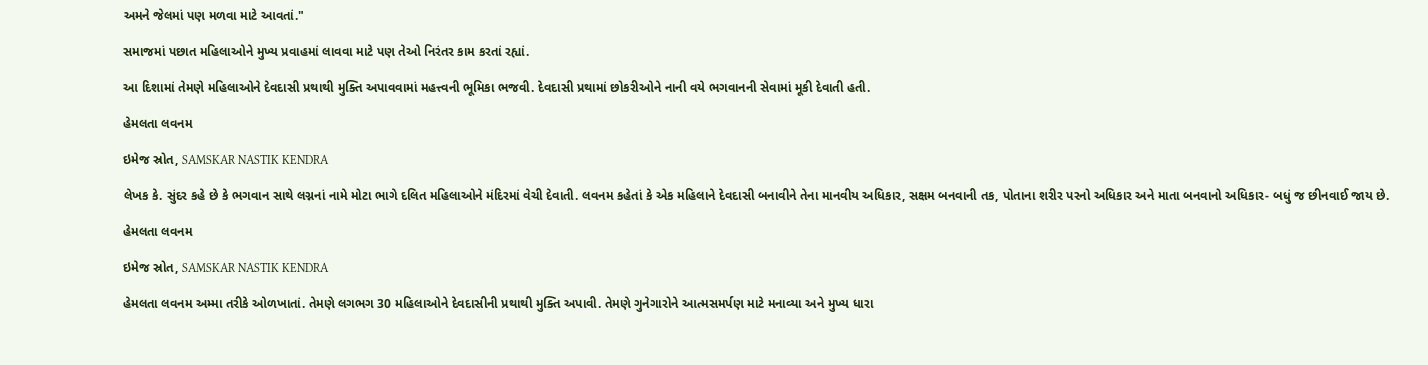અમને જેલમાં પણ મળવા માટે આવતાં."

સમાજમાં પછાત મહિલાઓને મુખ્ય પ્રવાહમાં લાવવા માટે પણ તેઓ નિરંતર કામ કરતાં રહ્યાં.

આ દિશામાં તેમણે મહિલાઓને દેવદાસી પ્રથાથી મુક્તિ અપાવવામાં મહત્ત્વની ભૂમિકા ભજવી. દેવદાસી પ્રથામાં છોકરીઓને નાની વયે ભગવાનની સેવામાં મૂકી દેવાતી હતી.

હેમલતા લવનમ

ઇમેજ સ્રોત, SAMSKAR NASTIK KENDRA

લેખક કે. સુંદર કહે છે કે ભગવાન સાથે લગ્નનાં નામે મોટા ભાગે દલિત મહિલાઓને મંદિરમાં વેચી દેવાતી. લવનમ કહેતાં કે એક મહિલાને દેવદાસી બનાવીને તેના માનવીય અધિકાર, સક્ષમ બનવાની તક, પોતાના શરીર પરનો અધિકાર અને માતા બનવાનો અધિકાર- બધું જ છીનવાઈ જાય છે.

હેમલતા લવનમ

ઇમેજ સ્રોત, SAMSKAR NASTIK KENDRA

હેમલતા લવનમ અમ્મા તરીકે ઓળખાતાં. તેમણે લગભગ 30 મહિલાઓને દેવદાસીની પ્રથાથી મુક્તિ અપાવી. તેમણે ગુનેગારોને આત્મસમર્પણ માટે મનાવ્યા અને મુખ્ય ધારા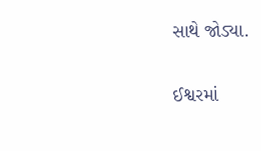સાથે જોડ્યા.

ઈશ્વરમાં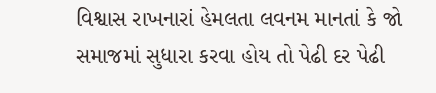વિશ્વાસ રાખનારાં હેમલતા લવનમ માનતાં કે જો સમાજમાં સુધારા કરવા હોય તો પેઢી દર પેઢી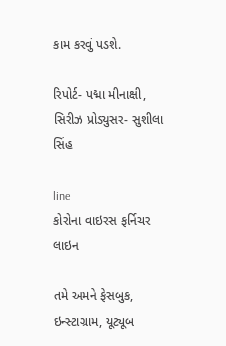કામ કરવું પડશે.

રિપોર્ટ- પદ્મા મીનાક્ષી, સિરીઝ પ્રોડ્યુસર- સુશીલા સિંહ

line
કોરોના વાઇરસ ફર્નિચર
લાઇન

તમે અમને ફેસબુક, ઇન્સ્ટાગ્રામ, યૂટ્યૂબ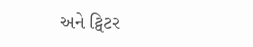અને ટ્વિટર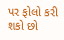પર ફોલો કરી શકો છો